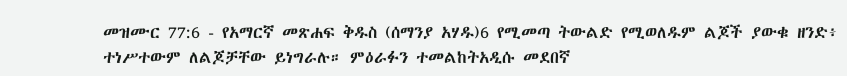መዝሙር 77:6 - የአማርኛ መጽሐፍ ቅዱስ (ሰማንያ አሃዱ)6 የሚመጣ ትውልድ የሚወለዱም ልጆች ያውቁ ዘንድ፥ ተነሥተውም ለልጆቻቸው ይነግራሉ። ምዕራፉን ተመልከትአዲሱ መደበኛ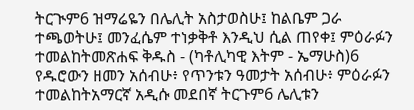ትርጒም6 ዝማሬዬን በሌሊት አስታወስሁ፤ ከልቤም ጋራ ተጫወትሁ፤ መንፈሴም ተነቃቅቶ እንዲህ ሲል ጠየቀ፤ ምዕራፉን ተመልከትመጽሐፍ ቅዱስ - (ካቶሊካዊ እትም - ኤማሁስ)6 የዱሮውን ዘመን አሰብሁ፥ የጥንቱን ዓመታት አሰብሁ፥ ምዕራፉን ተመልከትአማርኛ አዲሱ መደበኛ ትርጉም6 ሌሊቱን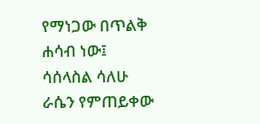የማነጋው በጥልቅ ሐሳብ ነው፤ ሳሰላስል ሳለሁ ራሴን የምጠይቀው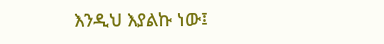እንዲህ እያልኩ ነው፤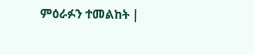ምዕራፉን ተመልከት |